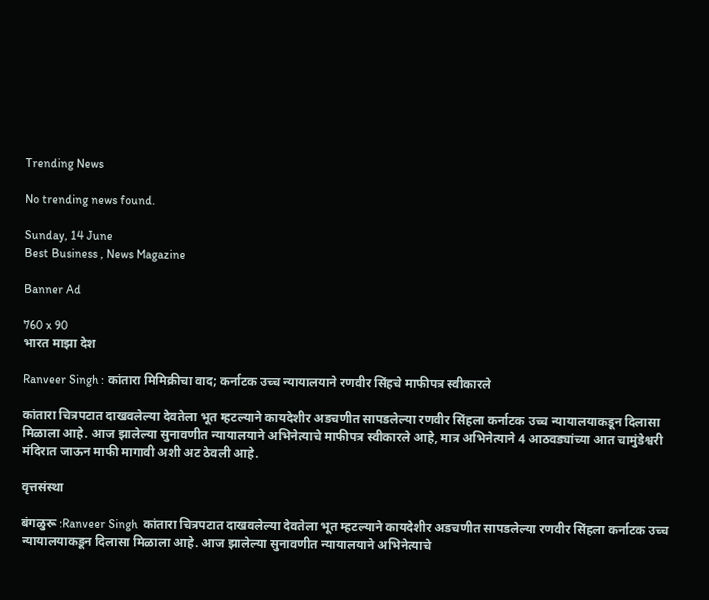Trending News

No trending news found.

Sunday, 14 June
Best Business , News Magazine

Banner Ad

760 x 90
भारत माझा देश

Ranveer Singh : कांतारा मिमिक्रीचा वाद; कर्नाटक उच्च न्यायालयाने रणवीर सिंहचे माफीपत्र स्वीकारले

कांतारा चित्रपटात दाखवलेल्या देवतेला भूत म्हटल्याने कायदेशीर अडचणीत सापडलेल्या रणवीर सिंहला कर्नाटक उच्च न्यायालयाकडून दिलासा मिळाला आहे. आज झालेल्या सुनावणीत न्यायालयाने अभिनेत्याचे माफीपत्र स्वीकारले आहे, मात्र अभिनेत्याने 4 आठवड्यांच्या आत चामुंडेश्वरी मंदिरात जाऊन माफी मागावी अशी अट ठेवली आहे.

वृत्तसंस्था

बंगळुरू :Ranveer Singh  कांतारा चित्रपटात दाखवलेल्या देवतेला भूत म्हटल्याने कायदेशीर अडचणीत सापडलेल्या रणवीर सिंहला कर्नाटक उच्च न्यायालयाकडून दिलासा मिळाला आहे. आज झालेल्या सुनावणीत न्यायालयाने अभिनेत्याचे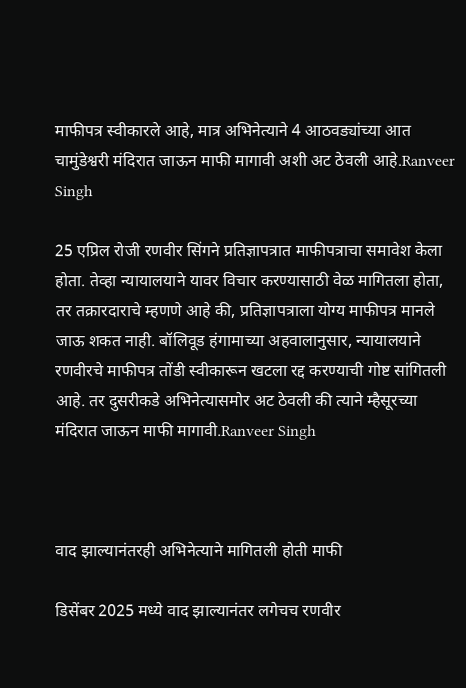माफीपत्र स्वीकारले आहे, मात्र अभिनेत्याने 4 आठवड्यांच्या आत चामुंडेश्वरी मंदिरात जाऊन माफी मागावी अशी अट ठेवली आहे.Ranveer Singh

25 एप्रिल रोजी रणवीर सिंगने प्रतिज्ञापत्रात माफीपत्राचा समावेश केला होता. तेव्हा न्यायालयाने यावर विचार करण्यासाठी वेळ मागितला होता, तर तक्रारदाराचे म्हणणे आहे की, प्रतिज्ञापत्राला योग्य माफीपत्र मानले जाऊ शकत नाही. बॉलिवूड हंगामाच्या अहवालानुसार, न्यायालयाने रणवीरचे माफीपत्र तोंडी स्वीकारून खटला रद्द करण्याची गोष्ट सांगितली आहे. तर दुसरीकडे अभिनेत्यासमोर अट ठेवली की त्याने म्हैसूरच्या मंदिरात जाऊन माफी मागावी.Ranveer Singh



वाद झाल्यानंतरही अभिनेत्याने मागितली होती माफी

डिसेंबर 2025 मध्ये वाद झाल्यानंतर लगेचच रणवीर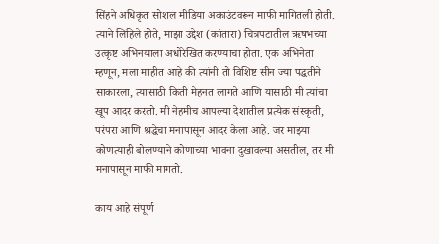सिंहने अधिकृत सोशल मीडिया अकाउंटवरून माफी मागितली होती. त्याने लिहिले होते, माझा उद्देश (कांतारा) चित्रपटातील ऋषभच्या उत्कृष्ट अभिनयाला अधोरेखित करण्याचा होता. एक अभिनेता म्हणून, मला माहीत आहे की त्यांनी तो विशिष्ट सीन ज्या पद्धतीने साकारला, त्यासाठी किती मेहनत लागते आणि यासाठी मी त्यांचा खूप आदर करतो. मी नेहमीच आपल्या देशातील प्रत्येक संस्कृती, परंपरा आणि श्रद्धेचा मनापासून आदर केला आहे. जर माझ्या कोणत्याही बोलण्याने कोणाच्या भावना दुखावल्या असतील, तर मी मनापासून माफी मागतो.

काय आहे संपूर्ण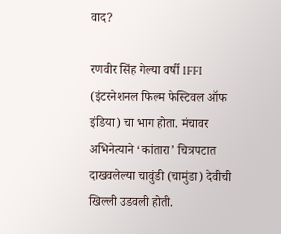वाद?

रणवीर सिंह गेल्या वर्षी IFFI (इंटरनेशनल फिल्म फेस्टिवल ऑफ इंडिया) चा भाग होता. मंचावर अभिनेत्याने ‘कांतारा’ चित्रपटात दाखवलेल्या चावुंडी (चामुंडा) देवीची खिल्ली उडवली होती.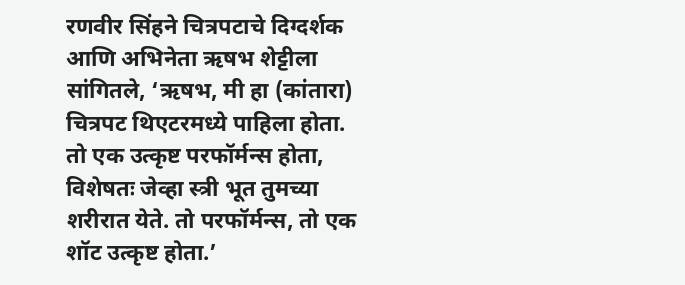रणवीर सिंहने चित्रपटाचे दिग्दर्शक आणि अभिनेता ऋषभ शेट्टीला सांगितले, ‘ऋषभ, मी हा (कांतारा) चित्रपट थिएटरमध्ये पाहिला होता. तो एक उत्कृष्ट परफॉर्मन्स होता, विशेषतः जेव्हा स्त्री भूत तुमच्या शरीरात येते. तो परफॉर्मन्स, तो एक शॉट उत्कृष्ट होता.’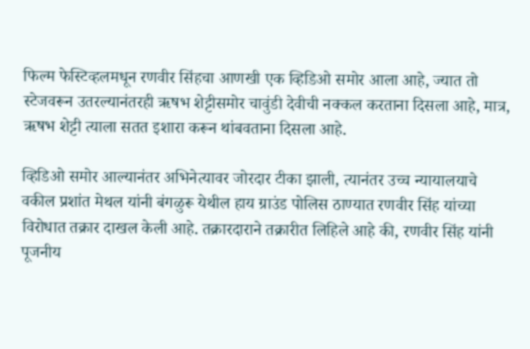फिल्म फेस्टिव्हलमधून रणवीर सिंहचा आणखी एक व्हिडिओ समोर आला आहे, ज्यात तो स्टेजवरून उतरल्यानंतरही ऋषभ शेट्टीसमोर चावुंडी देवीची नक्कल करताना दिसला आहे, मात्र, ऋषभ शेट्टी त्याला सतत इशारा करून थांबवताना दिसला आहे.

व्हिडिओ समोर आल्यानंतर अभिनेत्यावर जोरदार टीका झाली, त्यानंतर उच्च न्यायालयाचे वकील प्रशांत मेथल यांनी बंगळुरू येथील हाय ग्राउंड पोलिस ठाण्यात रणवीर सिंह यांच्या विरोधात तक्रार दाखल केली आहे. तक्रारदाराने तक्रारीत लिहिले आहे की, रणवीर सिंह यांनी पूजनीय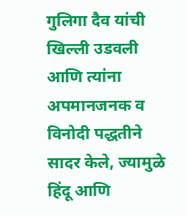गुलिगा दैव यांची खिल्ली उडवली आणि त्यांना अपमानजनक व विनोदी पद्धतीने सादर केले, ज्यामुळे हिंदू आणि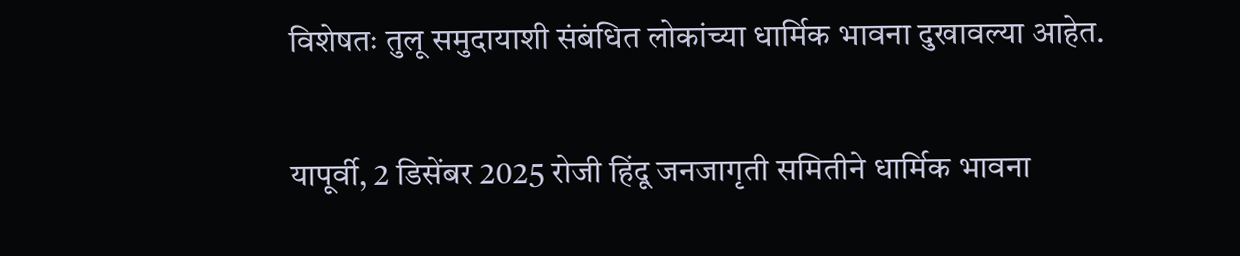विशेषतः तुलू समुदायाशी संबंधित लोकांच्या धार्मिक भावना दुखावल्या आहेत.

यापूर्वी, 2 डिसेंबर 2025 रोजी हिंदू जनजागृती समितीने धार्मिक भावना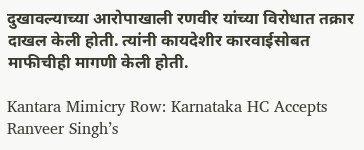दुखावल्याच्या आरोपाखाली रणवीर यांच्या विरोधात तक्रार दाखल केली होती. त्यांनी कायदेशीर कारवाईसोबत माफीचीही मागणी केली होती.

Kantara Mimicry Row: Karnataka HC Accepts Ranveer Singh’s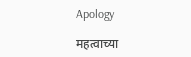Apology

महत्वाच्या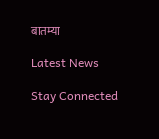बातम्या

Latest News

Stay Connected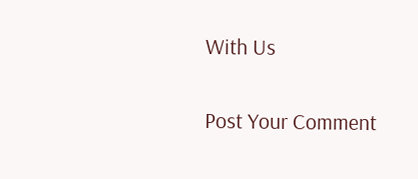With Us

Post Your Comment